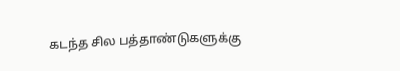கடந்த சில பத்தாண்டுகளுக்கு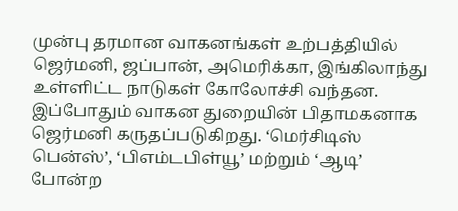முன்பு தரமான வாகனங்கள் உற்பத்தியில் ஜெர்மனி, ஜப்பான், அமெரிக்கா, இங்கிலாந்து உள்ளிட்ட நாடுகள் கோலோச்சி வந்தன. இப்போதும் வாகன துறையின் பிதாமகனாக ஜெர்மனி கருதப்படுகிறது. ‘மெர்சிடிஸ் பென்ஸ்’, ‘பிஎம்டபிள்யூ’ மற்றும் ‘ஆடி’ போன்ற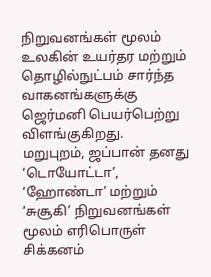நிறுவனங்கள் மூலம் உலகின் உயர்தர மற்றும் தொழில்நுட்பம் சார்ந்த வாகனங்களுக்கு ஜெர்மனி பெயர்பெற்று விளங்குகிறது.
மறுபுறம், ஜப்பான் தனது ‘டொயோட்டா’, ‘ஹோண்டா’ மற்றும் ‘சுசூகி’ நிறுவனங்கள் மூலம் எரிபொருள் சிக்கனம்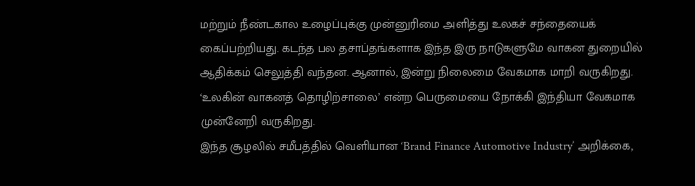மற்றும் நீண்டகால உழைப்புக்கு முன்னுரிமை அளித்து உலகச் சந்தையைக் கைப்பற்றியது. கடந்த பல தசாப்தங்களாக இந்த இரு நாடுகளுமே வாகன துறையில் ஆதிக்கம் செலுத்தி வந்தன. ஆனால், இன்று நிலைமை வேகமாக மாறி வருகிறது. ‘உலகின் வாகனத் தொழிற்சாலை’ என்ற பெருமையை நோக்கி இந்தியா வேகமாக முன்னேறி வருகிறது.
இந்த சூழலில் சமீபத்தில் வெளியான ‘Brand Finance Automotive Industry’ அறிக்கை,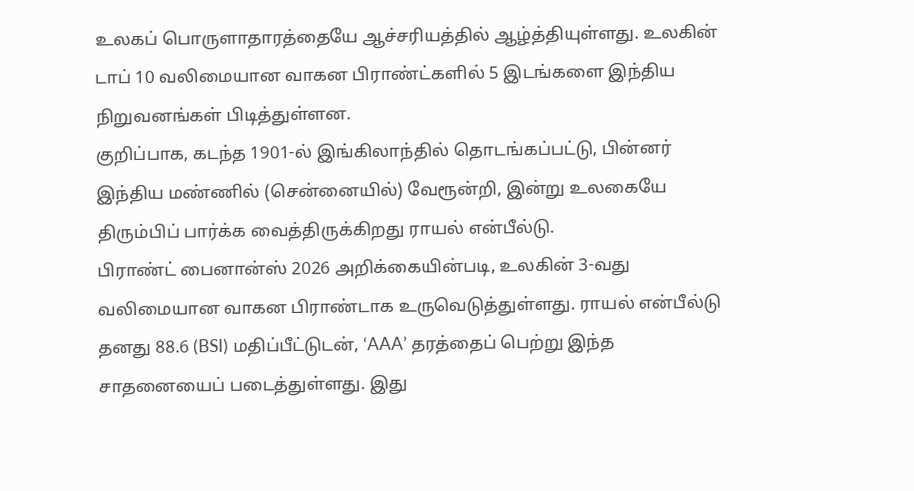உலகப் பொருளாதாரத்தையே ஆச்சரியத்தில் ஆழ்த்தியுள்ளது. உலகின் டாப் 10 வலிமையான வாகன பிராண்ட்களில் 5 இடங்களை இந்திய நிறுவனங்கள் பிடித்துள்ளன.
குறிப்பாக, கடந்த 1901-ல் இங்கிலாந்தில் தொடங்கப்பட்டு, பின்னர் இந்திய மண்ணில் (சென்னையில்) வேரூன்றி, இன்று உலகையே திரும்பிப் பார்க்க வைத்திருக்கிறது ராயல் என்பீல்டு.
பிராண்ட் பைனான்ஸ் 2026 அறிக்கையின்படி, உலகின் 3-வது வலிமையான வாகன பிராண்டாக உருவெடுத்துள்ளது. ராயல் என்பீல்டு தனது 88.6 (BSI) மதிப்பீட்டுடன், ‘AAA’ தரத்தைப் பெற்று இந்த சாதனையைப் படைத்துள்ளது. இது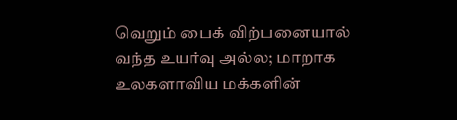வெறும் பைக் விற்பனையால் வந்த உயர்வு அல்ல; மாறாக உலகளாவிய மக்களின்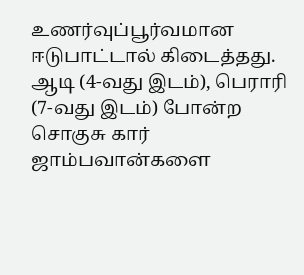உணர்வுப்பூர்வமான ஈடுபாட்டால் கிடைத்தது.
ஆடி (4-வது இடம்), பெராரி (7-வது இடம்) போன்ற சொகுசு கார் ஜாம்பவான்களை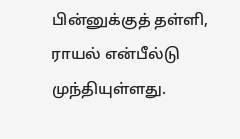பின்னுக்குத் தள்ளி, ராயல் என்பீல்டு முந்தியுள்ளது.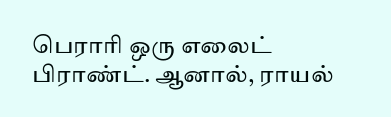பெராரி ஒரு எலைட் பிராண்ட். ஆனால், ராயல்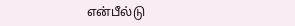என்பீல்டு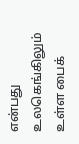என்பது உலகெங்கிலும் உள்ள பைக்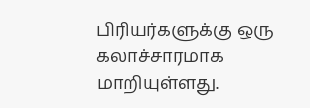பிரியர்களுக்கு ஒரு கலாச்சாரமாக மாறியுள்ளது.